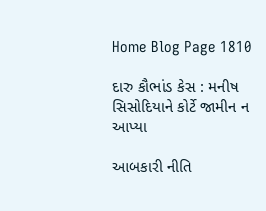Home Blog Page 1810

દારુ કૌભાંડ કેસ : મનીષ સિસોદિયાને કોર્ટે જામીન ન આપ્યા

આબકારી નીતિ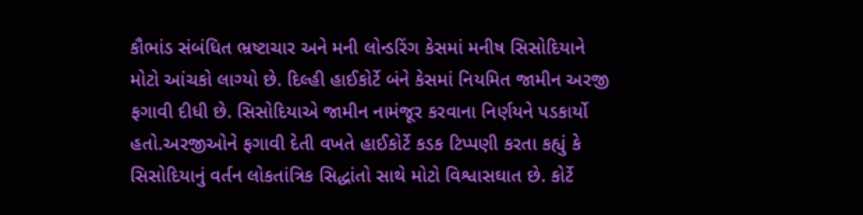કૌભાંડ સંબંધિત ભ્રષ્ટાચાર અને મની લોન્ડરિંગ કેસમાં મનીષ સિસોદિયાને મોટો આંચકો લાગ્યો છે. દિલ્હી હાઈકોર્ટે બંને કેસમાં નિયમિત જામીન અરજી ફગાવી દીધી છે. સિસોદિયાએ જામીન નામંજૂર કરવાના નિર્ણયને પડકાર્યો હતો.અરજીઓને ફગાવી દેતી વખતે હાઈકોર્ટે કડક ટિપ્પણી કરતા કહ્યું કે સિસોદિયાનું વર્તન લોકતાંત્રિક સિદ્ધાંતો સાથે મોટો વિશ્વાસઘાત છે. કોર્ટે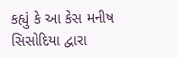કહ્યું કે આ કેસ મનીષ સિસોદિયા દ્વારા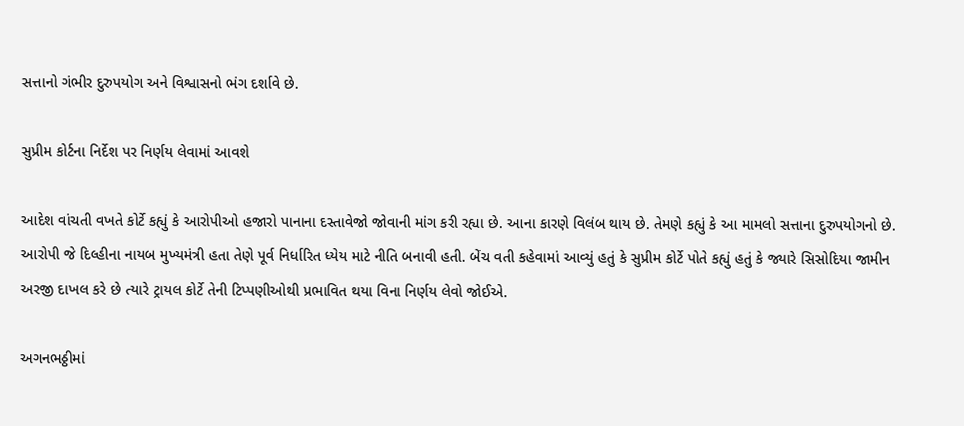સત્તાનો ગંભીર દુરુપયોગ અને વિશ્વાસનો ભંગ દર્શાવે છે.

સુપ્રીમ કોર્ટના નિર્દેશ પર નિર્ણય લેવામાં આવશે

આદેશ વાંચતી વખતે કોર્ટે કહ્યું કે આરોપીઓ હજારો પાનાના દસ્તાવેજો જોવાની માંગ કરી રહ્યા છે. આના કારણે વિલંબ થાય છે. તેમણે કહ્યું કે આ મામલો સત્તાના દુરુપયોગનો છે. આરોપી જે દિલ્હીના નાયબ મુખ્યમંત્રી હતા તેણે પૂર્વ નિર્ધારિત ધ્યેય માટે નીતિ બનાવી હતી. બેંચ વતી કહેવામાં આવ્યું હતું કે સુપ્રીમ કોર્ટે પોતે કહ્યું હતું કે જ્યારે સિસોદિયા જામીન અરજી દાખલ કરે છે ત્યારે ટ્રાયલ કોર્ટે તેની ટિપ્પણીઓથી પ્રભાવિત થયા વિના નિર્ણય લેવો જોઈએ.

અગનભઠ્ઠીમાં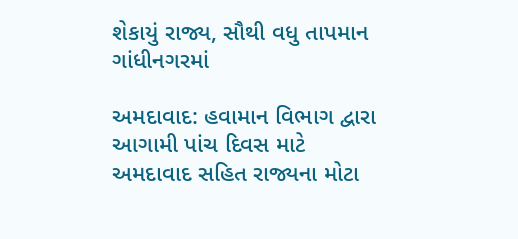શેકાયું રાજ્ય, સૌથી વધુ તાપમાન ગાંધીનગરમાં

અમદાવાદ: હવામાન વિભાગ દ્વારા આગામી પાંચ દિવસ માટે અમદાવાદ સહિત રાજ્યના મોટા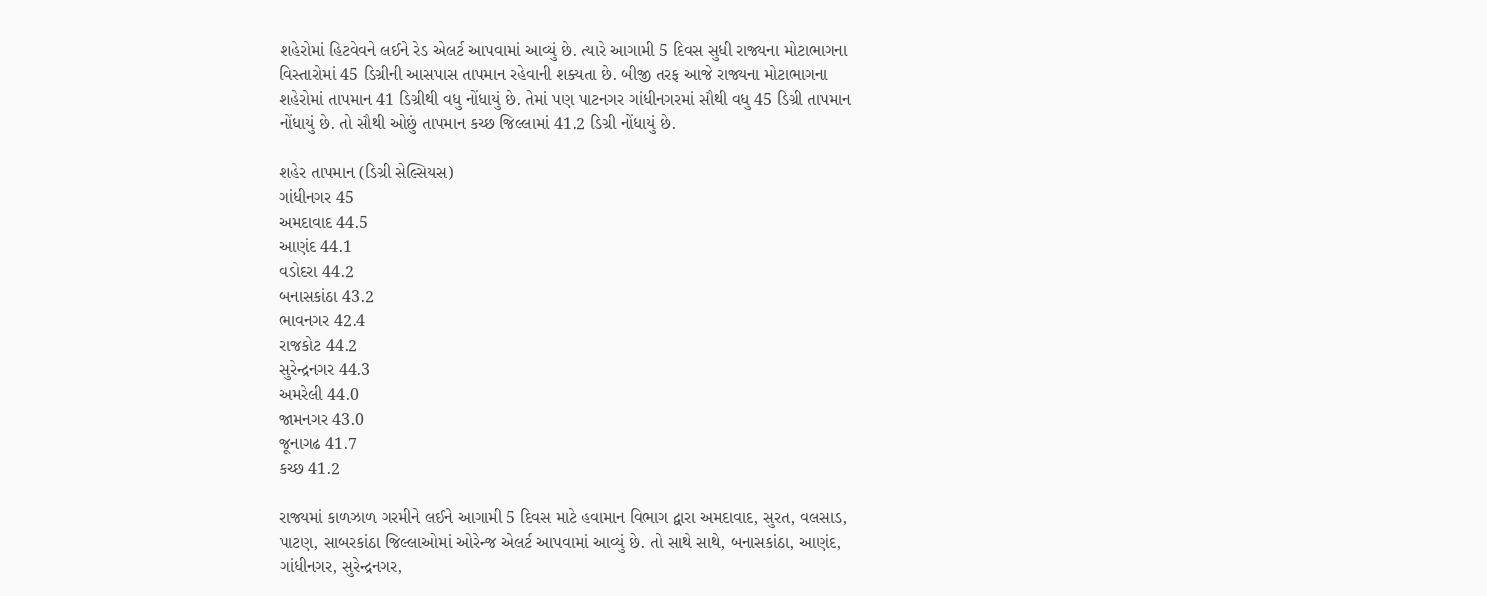શહેરોમાં હિટવેવને લઈને રેડ એલર્ટ આપવામાં આવ્યું છે. ત્યારે આગામી 5 દિવસ સુધી રાજ્યના મોટાભાગના વિસ્તારોમાં 45 ડિગ્રીની આસપાસ તાપમાન રહેવાની શક્યતા છે. બીજી તરફ આજે રાજ્યના મોટાભાગના શહેરોમાં તાપમાન 41 ડિગ્રીથી વધુ નોંધાયું છે. તેમાં પણ પાટનગર ગાંધીનગરમાં સૌથી વધુ 45 ડિગ્રી તાપમાન નોંધાયું છે. તો સૌથી ઓછું તાપમાન કચ્છ જિલ્લામાં 41.2 ડિગ્રી નોંધાયું છે.

શહેર તાપમાન (ડિગ્રી સેલ્સિયસ)
ગાંધીનગર 45
અમદાવાદ 44.5
આણંદ 44.1
વડોદરા 44.2
બનાસકાંઠા 43.2
ભાવનગર 42.4
રાજકોટ 44.2
સુરેન્દ્રનગર 44.3
અમરેલી 44.0
જામનગર 43.0
જૂનાગઢ 41.7
કચ્છ 41.2

રાજ્યમાં કાળઝાળ ગરમીને લઈને આગામી 5 દિવસ માટે હવામાન વિભાગ દ્વારા અમદાવાદ, સુરત, વલસાડ, પાટણ, સાબરકાંઠા જિલ્લાઓમાં ઓરેન્જ એલર્ટ આપવામાં આવ્યું છે. તો સાથે સાથે, બનાસકાંઠા, આણંદ, ગાંધીનગર, સુરેન્દ્રનગર,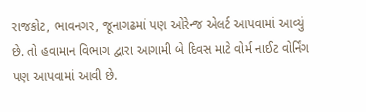રાજકોટ, ભાવનગર, જૂનાગઢમાં પણ ઓરેન્જ એલર્ટ આપવામાં આવ્યું છે. તો હવામાન વિભાગ દ્વારા આગામી બે દિવસ માટે વોર્મ નાઈટ વોર્નિંગ પણ આપવામાં આવી છે.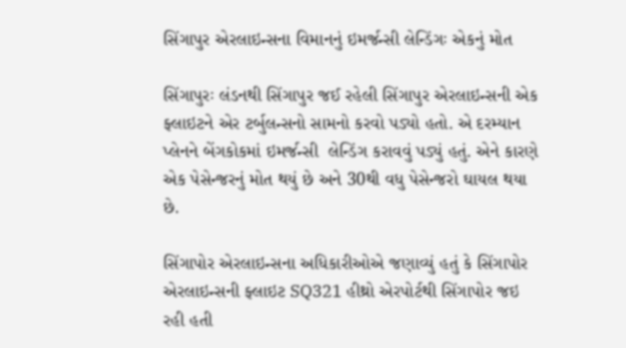સિંગાપુર એરલાઇન્સના વિમાનનું ઇમર્જન્સી લેન્ડિંગઃ એકનું મોત

સિંગાપુરઃ લંડનથી સિંગાપુર જઈ રહેલી સિંગાપુર એરલાઇન્સની એક ફ્લાઇટને એર ટર્બુલન્સનો સામનો કરવો પડ્યો હતો. એ દરમ્યાન પ્લેનને બેંગકોકમાં ઇમર્જન્સી  લેન્ડિંગ કરાવવું પડ્યું હતું. એને કારણે એક પેસેન્જરનું મોત થયું છે અને 30થી વધુ પેસેન્જરો ઘાયલ થયા છે.

સિંગાપોર એરલાઇન્સના અધિકારીઓએ જણાવ્યું હતું કે સિંગાપોર એરલાઇન્સની ફ્લાઇટ SQ321 હીથ્રો એરપોર્ટથી સિંગાપોર જઇ રહી હતી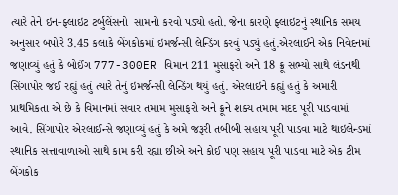ત્યારે તેને ઇન-ફ્લાઇટ ટર્બુલેંસનો  સામનો કરવો પડ્યો હતો. જેના કારણે ફ્લાઇટનું સ્થાનિક સમય અનુસાર બપોરે 3.45 કલાકે બેંગકોકમાં ઇમર્જન્સી લેન્ડિંગ કરવું પડ્યું હતું.એરલાઈને એક નિવેદનમાં જણાવ્યું હતું કે બોઈંગ 777-300ER વિમાન 211 મુસાફરો અને 18 ક્રૂ સભ્યો સાથે લંડનથી સિંગાપોર જઈ રહ્યું હતું ત્યારે તેનું ઇમર્જન્સી લેન્ડિંગ થયું હતું. એરલાઇને કહ્યું હતું કે અમારી પ્રાથમિકતા એ છે કે વિમાનમાં સવાર તમામ મુસાફરો અને ક્રૂને શક્ય તમામ મદદ પૂરી પાડવામાં આવે. સિંગાપોર એરલાઈન્સે જણાવ્યું હતું કે અમે જરૂરી તબીબી સહાય પૂરી પાડવા માટે થાઇલેન્ડમાં સ્થાનિક સત્તાવાળાઓ સાથે કામ કરી રહ્યા છીએ અને કોઈ પણ સહાય પૂરી પાડવા માટે એક ટીમ બેંગકોક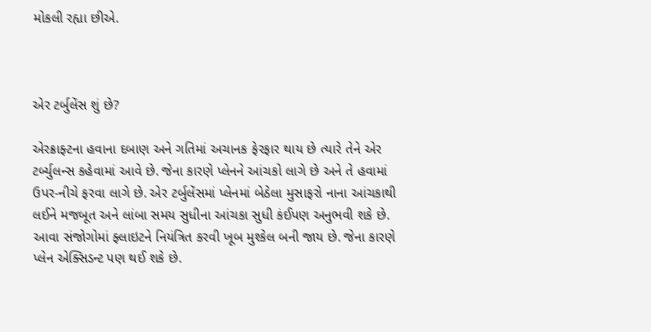મોકલી રહ્યા છીએ.



એર ટર્બુલેંસ શું છે?

એરક્રાફ્ટના હવાના દબાણ અને ગતિમાં અચાનક ફેરફાર થાય છે ત્યારે તેને એર ટર્બ્યુલન્સ કહેવામાં આવે છે. જેના કારણે પ્લેનને આંચકો લાગે છે અને તે હવામાં ઉપર-નીચે ફરવા લાગે છે. એર ટર્બુલેંસમાં પ્લેનમાં બેઠેલા મુસાફરો નાના આંચકાથી લઈને મજબૂત અને લાંબા સમય સુધીના આંચકા સુધી કંઈપણ અનુભવી શકે છે. આવા સંજોગોમાં ફ્લાઇટને નિયંત્રિત કરવી ખૂબ મુશ્કેલ બની જાય છે. જેના કારણે પ્લેન એક્સિડન્ટ પણ થઈ શકે છે.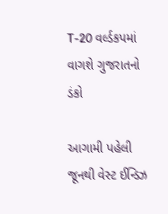T-20 વર્લ્ડકપમાં વાગશે ગુજરાતનો ડંકો

આગામી પહેલી જૂનથી વેસ્ટ ઈન્ડિઝ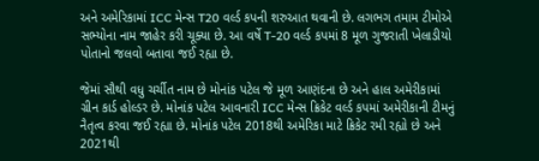અને અમેરિકામાં ICC મેન્સ T20 વર્લ્ડ કપની શરુઆત થવાની છે. લગભગ તમામ ટીમોએ સભ્યોના નામ જાહેર કરી ચૂક્યા છે. આ વર્ષે T-20 વર્લ્ડ કપમાં 8 મૂળ ગુજરાતી ખેલાડીયો પોતાનો જલવો બતાવા જઈ રહ્યા છે.

જેમાં સૌથી વધુ ચર્ચીત નામ છે મોનાંક પટેલ જે મૂળ આણંદના છે અને હાલ અમેરીકામાં ગ્રીન કાર્ડ હોલ્ડર છે. મોનાંક પટેલ આવનારી ICC મેન્સ ક્રિકેટ વર્લ્ડ કપમાં અમેરીકાની ટીમનું નૈતૃત્વ કરવા જઈ રહ્યા છે. મોનાંક પટેલ 2018થી અમેરિકા માટે ક્રિકેટ રમી રહ્યો છે અને 2021થી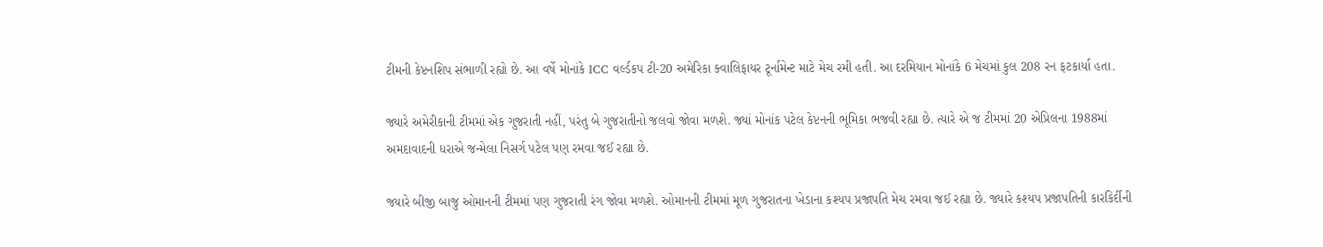ટીમની કેપ્ટનશિપ સંભાળી રહ્યો છે. આ વર્ષે મોનાંકે ICC વર્લ્ડકપ ટી-20 અમેરિકા ક્વાલિફાયર ટૂર્નામેન્ટ માટે મેચ રમી હતી. આ દરમિયાન મોનાંકે 6 મેચમાં કુલ 208 રન ફટકાર્યા હતા.

જ્યારે અમેરીકાની ટીમમાં એક ગુજરાતી નહીં, પરંતુ બે ગુજરાતીનો જલવો જોવા મળશે. જ્યાં મોનાંક પટેલ કેપ્ટનની ભૂમિકા ભજવી રહ્યા છે. ત્યારે એ જ ટીમમાં 20 એપ્રિલના 1988માં અમદાવાદની ધરાએ જન્મેલા નિસર્ગ પટેલ પણ રમવા જઈ રહ્યા છે.

જ્યારે બીજી બાજુ ઓમાનની ટીમમાં પણ ગુજરાતી રંગ જોવા મળશે. ઓમાનની ટીમમાં મૂળ ગુજરાતના ખેડાના કશ્યપ પ્રજાપતિ મેચ રમવા જઈ રહ્યા છે. જ્યારે કશ્યપ પ્રજાપતિની કારકિર્દીની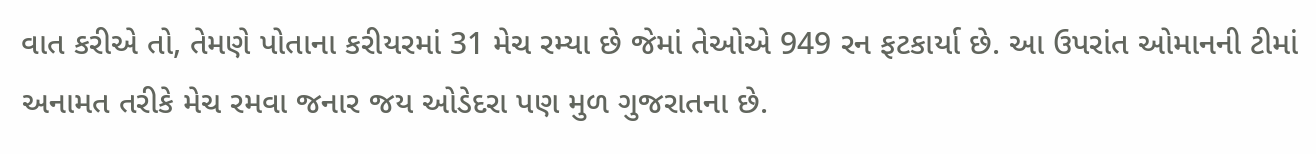વાત કરીએ તો, તેમણે પોતાના કરીયરમાં 31 મેચ રમ્યા છે જેમાં તેઓએ 949 રન ફટકાર્યા છે. આ ઉપરાંત ઓમાનની ટીમાં અનામત તરીકે મેચ રમવા જનાર જય ઓડેદરા પણ મુળ ગુજરાતના છે.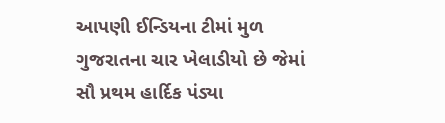આપણી ઈન્ડિયના ટીમાં મુળ ગુજરાતના ચાર ખેલાડીયો છે જેમાં સૌ પ્રથમ હાર્દિક પંડ્યા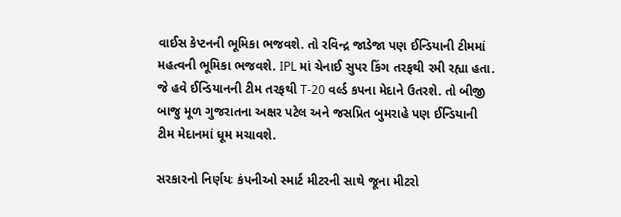વાઈસ કેપ્ટનની ભૂમિકા ભજવશે. તો રવિન્દ્ર જાડેજા પણ ઈન્ડિયાની ટીમમાં મહત્વની ભૂમિકા ભજવશે. IPL માં ચેનાઈ સુપર કિંગ તરફથી રમી રહ્યા હતા. જે હવે ઈન્ડિયાનની ટીમ તરફથી T-20 વર્લ્ડ કપના મેદાને ઉતરશે. તો બીજી બાજુ મૂળ ગુજરાતના અક્ષર પટેલ અને જસપ્રિત બુમરાહે પણ ઈન્ડિયાની ટીમ મેદાનમાં ધૂમ મચાવશે.

સરકારનો નિર્ણયઃ કંપનીઓ સ્માર્ટ મીટરની સાથે જૂના મીટરો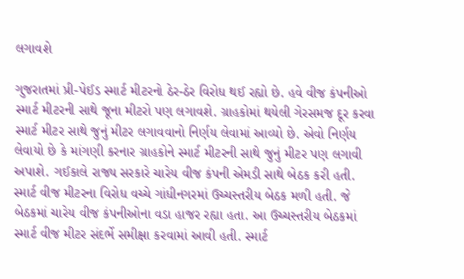લગાવશે

ગુજરાતમાં પ્રી-પેઈડ સ્માર્ટ મીટરનો ઠેર-ઠેર વિરોધ થઈ રહ્યો છે. હવે વીજ કંપનીઓ સ્માર્ટ મીટરની સાથે જૂના મીટરો પણ લગાવશે. ગ્રાહકોમાં થયેલી ગેરસમજ દૂર કરવા સ્માર્ટ મીટર સાથે જુનું મીટર લગાવવાનો નિર્ણય લેવામાં આવ્યો છે. એવો નિર્ણય લેવાયો છે કે માંગણી કરનાર ગ્રાહકોને સ્માર્ટ મીટરની સાથે જુનું મીટર પણ લગાવી અપાશે. ગઈકાલે રાજ્ય સરકારે ચારેય વીજ કંપની એમડી સાથે બેઠક કરી હતી. સ્માર્ટ વીજ મીટરના વિરોધ વચ્ચે ગાંધીનગરમાં ઉચ્ચસ્તરીય બેઠક મળી હતી. જે બેઠકમાં ચારેય વીજ કંપનીઓના વડા હાજર રહ્યા હતા. આ ઉચ્ચસ્તરીય બેઠકમાં સ્માર્ટ વીજ મીટર સંદર્ભે સમીક્ષા કરવામાં આવી હતી. સ્માર્ટ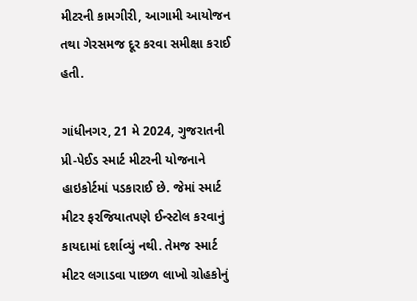મીટરની કામગીરી, આગામી આયોજન તથા ગેરસમજ દૂર કરવા સમીક્ષા કરાઈ હતી.

ગાંધીનગર, 21 મે 2024, ગુજરાતની પ્રી-પેઈડ સ્માર્ટ મીટરની યોજનાને હાઇકોર્ટમાં પડકારાઈ છે. જેમાં સ્માર્ટ મીટર ફરજિયાતપણે ઈન્સ્ટોલ કરવાનું કાયદામાં દર્શાવ્યું નથી. તેમજ સ્માર્ટ મીટર લગાડવા પાછળ લાખો ગ્રોહકોનું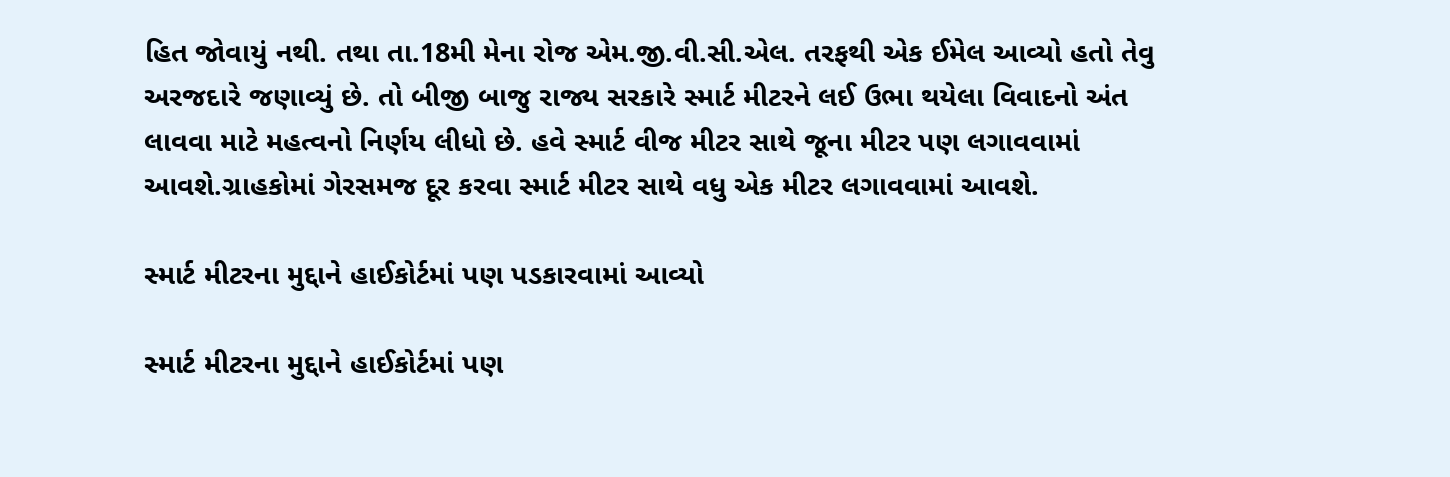હિત જોવાયું નથી. તથા તા.18મી મેના રોજ એમ.જી.વી.સી.એલ. તરફથી એક ઈમેલ આવ્યો હતો તેવુ અરજદારે જણાવ્યું છે. તો બીજી બાજુ રાજ્ય સરકારે સ્માર્ટ મીટરને લઈ ઉભા થયેલા વિવાદનો અંત લાવવા માટે મહત્વનો નિર્ણય લીધો છે. હવે સ્માર્ટ વીજ મીટર સાથે જૂના મીટર પણ લગાવવામાં આવશે.ગ્રાહકોમાં ગેરસમજ દૂર કરવા સ્માર્ટ મીટર સાથે વધુ એક મીટર લગાવવામાં આવશે.

સ્માર્ટ મીટરના મુદ્દાને હાઈકોર્ટમાં પણ પડકારવામાં આવ્યો

સ્માર્ટ મીટરના મુદ્દાને હાઈકોર્ટમાં પણ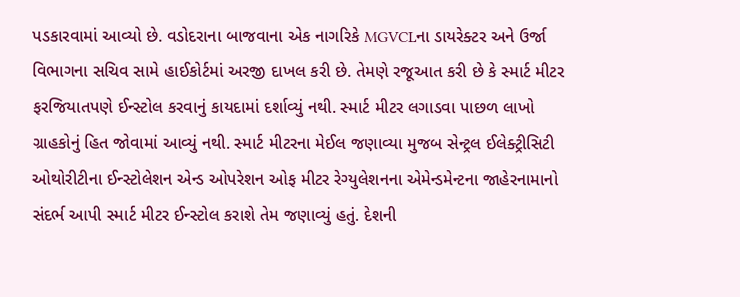પડકારવામાં આવ્યો છે. વડોદરાના બાજવાના એક નાગરિકે MGVCLના ડાયરેક્ટર અને ઉર્જા વિભાગના સચિવ સામે હાઈકોર્ટમાં અરજી દાખલ કરી છે. તેમણે રજૂઆત કરી છે કે સ્માર્ટ મીટર ફરજિયાતપણે ઈન્સ્ટોલ કરવાનું કાયદામાં દર્શાવ્યું નથી. સ્માર્ટ મીટર લગાડવા પાછળ લાખો ગ્રાહકોનું હિત જોવામાં આવ્યું નથી. સ્માર્ટ મીટરના મેઈલ જણાવ્યા મુજબ સેન્ટ્રલ ઈલેક્ટ્રીસિટી ઓથોરીટીના ઈન્સ્ટોલેશન એન્ડ ઓપરેશન ઓફ મીટર રેગ્યુલેશનના એમેન્ડમેન્ટના જાહેરનામાનો સંદર્ભ આપી સ્માર્ટ મીટર ઈન્સ્ટોલ કરાશે તેમ જણાવ્યું હતું. દેશની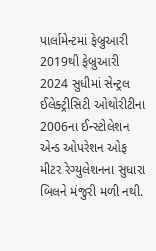પાર્લામેન્ટમાં ફેબ્રુઆરી 2019થી ફેબ્રુઆરી 2024 સુધીમાં સેન્ટ્રલ ઈલેક્ટ્રીસિટી ઓથોરીટીના 2006ના ઈન્સ્ટોલેશન એન્ડ ઓપરેશન ઓફ મીટર રેગ્યુલેશનના સુધારા બિલને મંજુરી મળી નથી.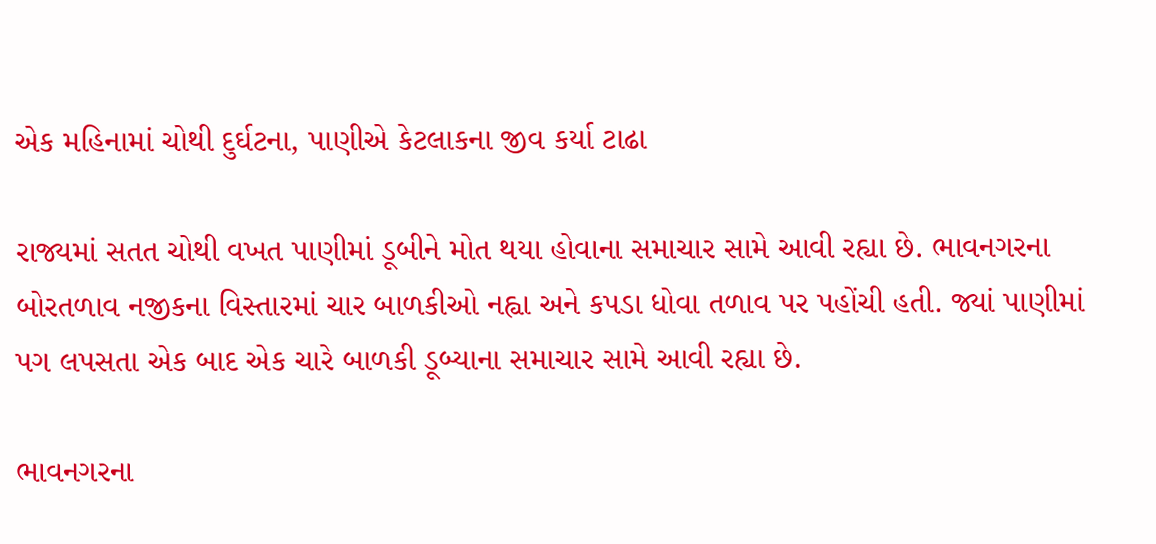એક મહિનામાં ચોથી દુર્ઘટના, પાણીએ કેટલાકના જીવ કર્યા ટાઢા

રાજ્યમાં સતત ચોથી વખત પાણીમાં ડૂબીને મોત થયા હોવાના સમાચાર સામે આવી રહ્યા છે. ભાવનગરના બોરતળાવ નજીકના વિસ્તારમાં ચાર બાળકીઓ નહ્વા અને કપડા ધોવા તળાવ પર પહોંચી હતી. જ્યાં પાણીમાં પગ લપસતા એક બાદ એક ચારે બાળકી ડૂબ્યાના સમાચાર સામે આવી રહ્યા છે.

ભાવનગરના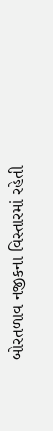બોરતળાવ નજીકના વિસ્તારમાં રહેતી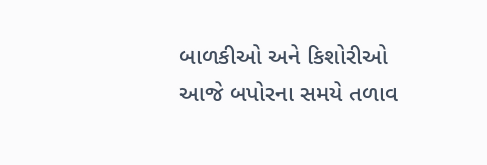બાળકીઓ અને કિશોરીઓ આજે બપોરના સમયે તળાવ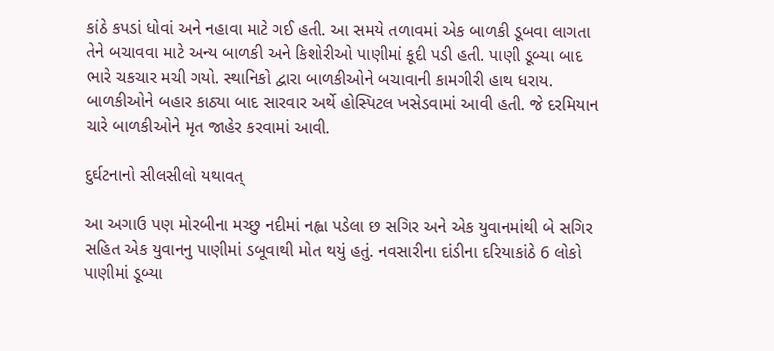કાંઠે કપડાં ધોવાં અને નહાવા માટે ગઈ હતી. આ સમયે તળાવમાં એક બાળકી ડૂબવા લાગતા તેને બચાવવા માટે અન્ય બાળકી અને કિશોરીઓ પાણીમાં કૂદી પડી હતી. પાણી ડૂબ્યા બાદ ભારે ચકચાર મચી ગયો. સ્થાનિકો દ્વારા બાળકીઓને બચાવાની કામગીરી હાથ ધરાય. બાળકીઓને બહાર કાઠ્યા બાદ સારવાર અર્થે હોસ્પિટલ ખસેડવામાં આવી હતી. જે દરમિયાન ચારે બાળકીઓને મૃત જાહેર કરવામાં આવી.

દુર્ઘટનાનો સીલસીલો યથાવત્

આ અગાઉ પણ મોરબીના મચ્છુ નદીમાં નહ્વા પડેલા છ સગિર અને એક યુવાનમાંથી બે સગિર સહિત એક યુવાનનુ પાણીમાં ડબૂવાથી મોત થયું હતું. નવસારીના દાંડીના દરિયાકાંઠે 6 લોકો પાણીમાં ડૂબ્યા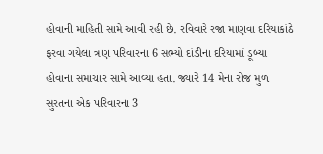હોવાની માહિતી સામે આવી રહી છે. રવિવારે રજા માણવા દરિયાકાંઠે ફરવા ગયેલા ત્રણ પરિવારના 6 સભ્યો દાંડીના દરિયામાં ડૂબ્યા હોવાના સમાચાર સામે આવ્યા હતા. જ્યારે 14 મેના રોજ મુળ સુરતના એક પરિવારના 3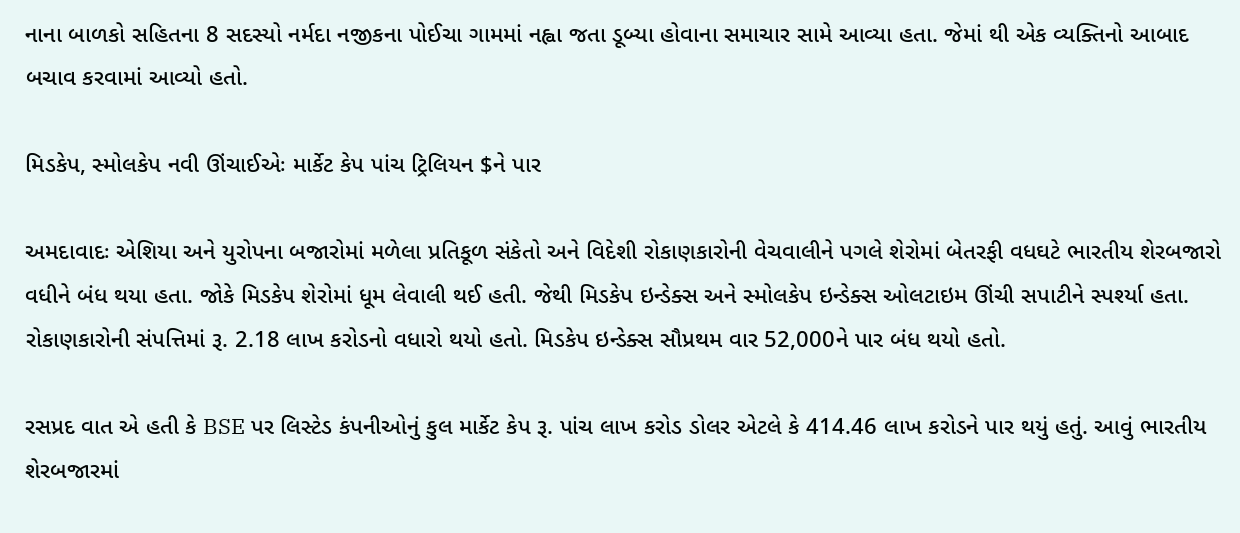નાના બાળકો સહિતના 8 સદસ્યો નર્મદા નજીકના પોઈચા ગામમાં નહ્વા જતા ડૂબ્યા હોવાના સમાચાર સામે આવ્યા હતા. જેમાં થી એક વ્યક્તિનો આબાદ બચાવ કરવામાં આવ્યો હતો.

મિડકેપ, સ્મોલકેપ નવી ઊંચાઈએઃ માર્કેટ કેપ પાંચ ટ્રિલિયન $ને પાર

અમદાવાદઃ એશિયા અને યુરોપના બજારોમાં મળેલા પ્રતિકૂળ સંકેતો અને વિદેશી રોકાણકારોની વેચવાલીને પગલે શેરોમાં બેતરફી વધઘટે ભારતીય શેરબજારો વધીને બંધ થયા હતા. જોકે મિડકેપ શેરોમાં ધૂમ લેવાલી થઈ હતી. જેથી મિડકેપ ઇન્ડેક્સ અને સ્મોલકેપ ઇન્ડેક્સ ઓલટાઇમ ઊંચી સપાટીને સ્પર્શ્યા હતા. રોકાણકારોની સંપત્તિમાં રૂ. 2.18 લાખ કરોડનો વધારો થયો હતો. મિડકેપ ઇન્ડેક્સ સૌપ્રથમ વાર 52,000ને પાર બંધ થયો હતો.

રસપ્રદ વાત એ હતી કે BSE પર લિસ્ટેડ કંપનીઓનું કુલ માર્કેટ કેપ રૂ. પાંચ લાખ કરોડ ડોલર એટલે કે 414.46 લાખ કરોડને પાર થયું હતું. આવું ભારતીય શેરબજારમાં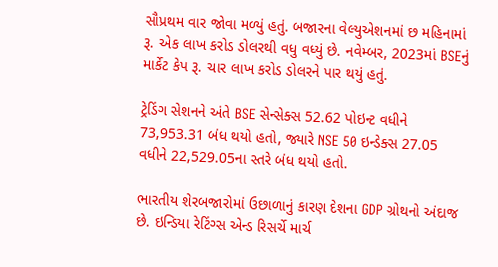સૌપ્રથમ વાર જોવા મળ્યું હતું. બજારના વેલ્યુએશનમાં છ મહિનામાં રૂ. એક લાખ કરોડ ડોલરથી વધુ વધ્યું છે. નવેમ્બર, 2023માં BSEનું માર્કેટ કેપ રૂ. ચાર લાખ કરોડ ડોલરને પાર થયું હતું.

ટ્રેડિંગ સેશનને અંતે BSE સેન્સેક્સ 52.62 પોઇન્ટ વધીને 73,953.31 બંધ થયો હતો, જ્યારે NSE 50 ઇન્ડેક્સ 27.05 વધીને 22,529.05ના સ્તરે બંધ થયો હતો.

ભારતીય શેરબજારોમાં ઉછાળાનું કારણ દેશના GDP ગ્રોથનો અંદાજ છે. ઇન્ડિયા રેટિંગ્સ એન્ડ રિસર્ચે માર્ચ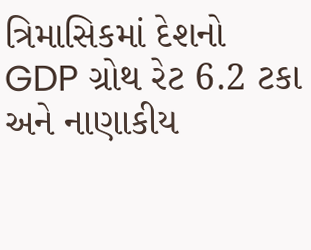ત્રિમાસિકમાં દેશનો GDP ગ્રોથ રેટ 6.2 ટકા અને નાણાકીય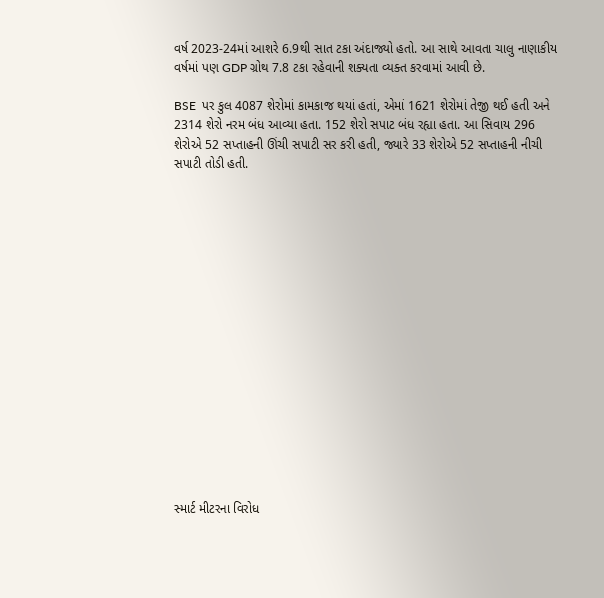વર્ષ 2023-24માં આશરે 6.9થી સાત ટકા અંદાજ્યો હતો. આ સાથે આવતા ચાલુ નાણાકીય વર્ષમાં પણ GDP ગ્રોથ 7.8 ટકા રહેવાની શક્યતા વ્યક્ત કરવામાં આવી છે.

BSE  પર કુલ 4087 શેરોમાં કામકાજ થયાં હતાં, એમાં 1621 શેરોમાં તેજી થઈ હતી અને 2314 શેરો નરમ બંધ આવ્યા હતા. 152 શેરો સપાટ બંધ રહ્યા હતા. આ સિવાય 296 શેરોએ 52 સપ્તાહની ઊંચી સપાટી સર કરી હતી, જ્યારે 33 શેરોએ 52 સપ્તાહની નીચી સપાટી તોડી હતી.

















સ્માર્ટ મીટરના વિરોધ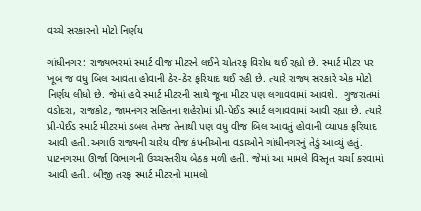વચ્ચે સરકારનો મોટો નિર્ણય

ગાંધીનગર: રાજ્યભરમાં સ્માર્ટ વીજ મીટરને લઈને ચોતરફ વિરોધ થઈ રહ્યો છે. સ્માર્ટ મીટર પર ખૂબ જ વધુ બિલ આવતા હોવાની ઠેર-ઠેર ફરિયાદ થઈ રહી છે. ત્યારે રાજ્ય સરકારે એક મોટો નિર્ણય લીધો છે. જેમાં હવે સ્માર્ટ મીટરની સાથે જૂના મીટર પણ લગાવવામાં આવશે.  ગુજરાતમાં વડોદરા, રાજકોટ, જામનગર સહિતના શહેરોમાં પ્રી-પેઈડ સ્માર્ટ લગાવવામાં આવી રહ્યા છે. ત્યારે પ્રી-પેઈડ સ્માર્ટ મીટરમાં ડબલ તેમજ તેનાથી પણ વધુ વીજ બિલ આવતું હોવાની વ્યાપક ફરિયાદ આવી હતી.અગાઉ રાજ્યની ચારેય વીજ કંપનીઓના વડાઓને ગાંધીનગરનું તેડું આવ્યું હતું. પાટનગરમા ઊર્જા વિભાગની ઉચ્ચસ્તરીય બેઠક મળી હતી. જેમાં આ મામલે વિસ્તૃત ચર્ચા કરવામાં આવી હતી. બીજી તરફ સ્માર્ટ મીટરનો મામલો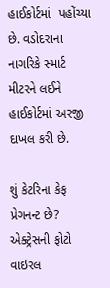હાઈકોર્ટમાં  પહોંચ્યા છે. વડોદરાના નાગરિકે સ્માર્ટ મીટરને લઈને હાઈકોર્ટમાં અરજી દાખલ કરી છે.

શું કેટરિના કેફ પ્રેગનન્ટ છે? એક્ટ્રેસની ફોટો વાઇરલ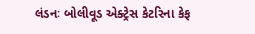લંડનઃ બોલીવૂડ એક્ટ્રેસ કેટરિના કેફ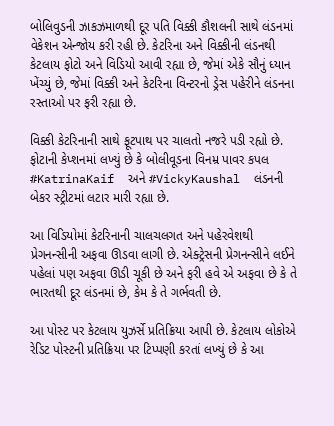બોલિવુડની ઝાકઝમાળથી દૂર પતિ વિક્કી કૌશલની સાથે લંડનમાં વેકેશન એન્જોય કરી રહી છે. કેટરિના અને વિક્કીની લંડનથી કેટલાય ફોટો અને વિડિયો આવી રહ્યા છે, જેમાં એકે સૌનું ધ્યાન ખેંચ્યું છે, જેમાં વિક્કી અને કેટરિના વિન્ટરનો ડ્રેસ પહેરીને લંડનના રસ્તાઓ પર ફરી રહ્યા છે.

વિક્કી કેટરિનાની સાથે ફૂટપાથ પર ચાલતો નજરે પડી રહ્યો છે. ફોટાની કેપ્શનમાં લખ્યું છે કે બોલીવૂડના વિનમ્ર પાવર કપલ #KatrinaKaif  અને #VickyKaushal  લંડનની બેકર સ્ટ્રીટમાં લટાર મારી રહ્યા છે.

આ વિડિયોમાં કેટરિનાની ચાલચલગત અને પહેરવેશથી પ્રેગનન્સીની અફવા ઊડવા લાગી છે. એક્ટ્રેસની પ્રેગનન્સીને લઈને પહેલાં પણ અફવા ઊડી ચૂકી છે અને ફરી હવે એ અફવા છે કે તે ભારતથી દૂર લંડનમાં છે, કેમ કે તે ગર્ભવતી છે.

આ પોસ્ટ પર કેટલાય યુઝર્સે પ્રતિક્રિયા આપી છે. કેટલાય લોકોએ રેડિટ પોસ્ટની પ્રતિક્રિયા પર ટિપ્પણી કરતાં લખ્યું છે કે આ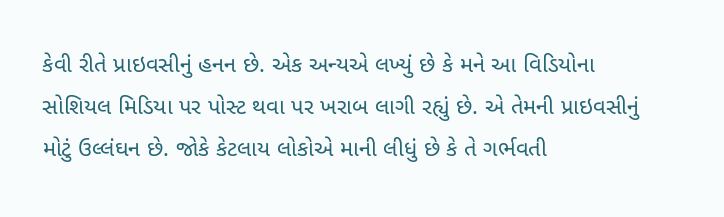કેવી રીતે પ્રાઇવસીનું હનન છે. એક અન્યએ લખ્યું છે કે મને આ વિડિયોના સોશિયલ મિડિયા પર પોસ્ટ થવા પર ખરાબ લાગી રહ્યું છે. એ તેમની પ્રાઇવસીનું મોટું ઉલ્લંઘન છે. જોકે કેટલાય લોકોએ માની લીધું છે કે તે ગર્ભવતી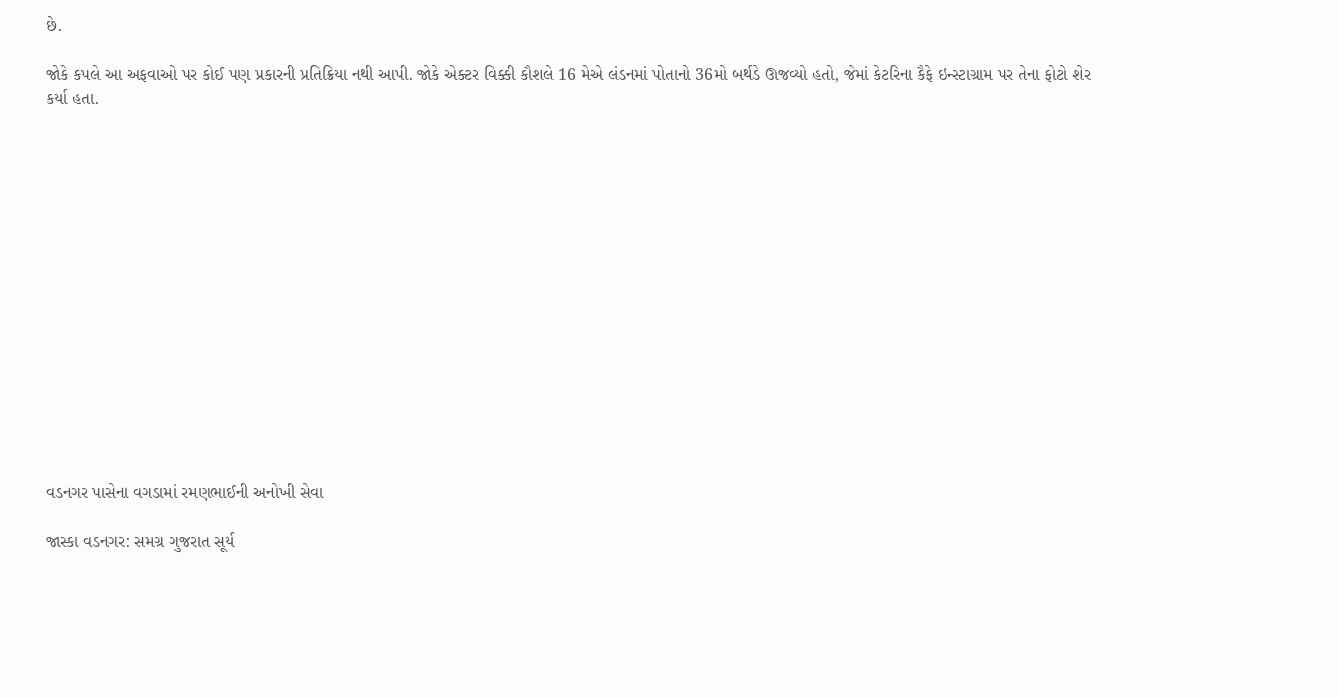છે.

જોકે કપલે આ અફવાઓ પર કોઈ પણ પ્રકારની પ્રતિક્રિયા નથી આપી. જોકે એક્ટર વિક્કી કૌશલે 16 મેએ લંડનમાં પોતાનો 36મો બર્થડે ઊજવ્યો હતો, જેમાં કેટરિના કૈફે ઇન્સ્ટાગ્રામ પર તેના ફોટો શેર કર્યા હતા.















વડનગર પાસેના વગડામાં રમણભાઈની અનોખી સેવા

જાસ્કા વડનગર: સમગ્ર ગુજરાત સૂર્ય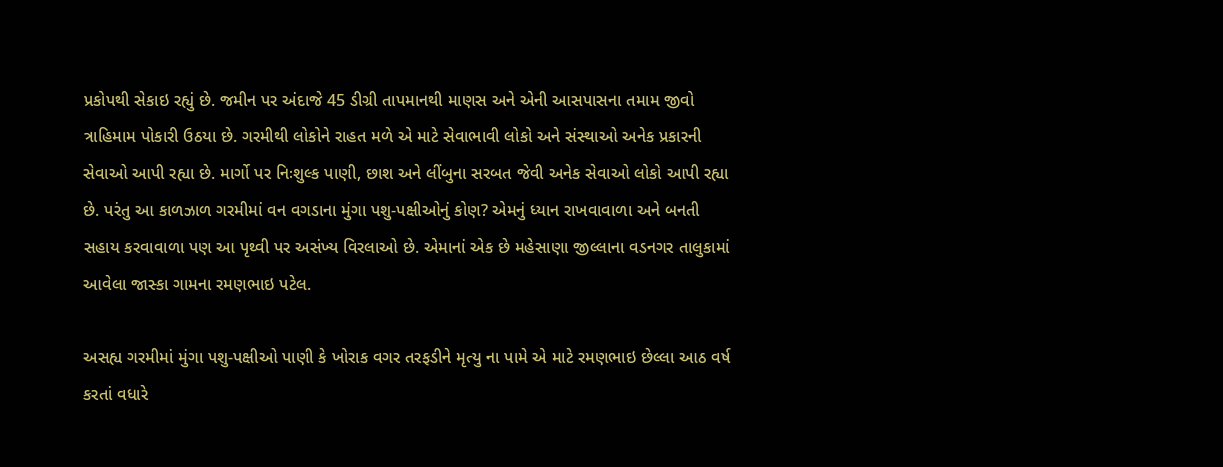પ્રકોપથી સેકાઇ રહ્યું છે. જમીન પર અંદાજે 45 ડીગ્રી તાપમાનથી માણસ અને એની આસપાસના તમામ જીવો ત્રાહિમામ પોકારી ઉઠયા છે. ગરમીથી લોકોને રાહત મળે એ માટે સેવાભાવી લોકો અને સંસ્થાઓ અનેક પ્રકારની સેવાઓ આપી રહ્યા છે. માર્ગો પર નિઃશુલ્ક પાણી, છાશ અને લીંબુના સરબત જેવી અનેક સેવાઓ લોકો આપી રહ્યા છે. પરંતુ આ કાળઝાળ ગરમીમાં વન વગડાના મુંગા પશુ-પક્ષીઓનું કોણ? એમનું ધ્યાન રાખવાવાળા અને બનતી સહાય કરવાવાળા પણ આ પૃથ્વી પર અસંખ્ય વિરલાઓ છે. એમાનાં એક છે મહેસાણા જીલ્લાના વડનગર તાલુકામાં આવેલા જાસ્કા ગામના રમણભાઇ પટેલ.

અસહ્ય ગરમીમાં મુંગા પશુ-પક્ષીઓ પાણી કે ખોરાક વગર તરફડીને મૃત્યુ ના પામે એ માટે રમણભાઇ છેલ્લા આઠ વર્ષ કરતાં વધારે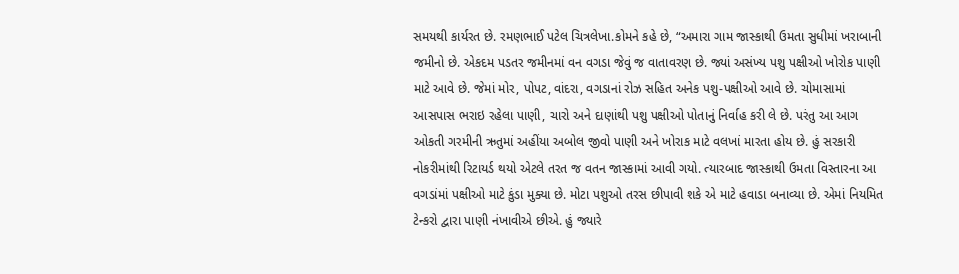સમયથી કાર્યરત છે. રમણભાઈ પટેલ ચિત્રલેખા.કોમને કહે છે, “અમારા ગામ જાસ્કાથી ઉમતા સુધીમાં ખરાબાની જમીનો છે. એકદમ પડતર જમીનમાં વન વગડા જેવું જ વાતાવરણ છે. જ્યાં અસંખ્ય પશુ પક્ષીઓ ખોરોક પાણી માટે આવે છે. જેમાં મોર, પોપટ, વાંદરા, વગડાનાં રોઝ સહિત અનેક પશુ-પક્ષીઓ આવે છે. ચોમાસામાં આસપાસ ભરાઇ રહેલા પાણી, ચારો અને દાણાંથી પશુ પક્ષીઓ પોતાનું નિર્વાહ કરી લે છે. પરંતુ આ આગ ઓકતી ગરમીની ઋતુમાં અહીંયા અબોલ જીવો પાણી અને ખોરાક માટે વલખાં મારતા હોય છે. હું સરકારી નોકરીમાંથી રિટાયર્ડ થયો એટલે તરત જ વતન જાસ્કામાં આવી ગયો. ત્યારબાદ જાસ્કાથી ઉમતા વિસ્તારના આ વગડાંમાં પક્ષીઓ માટે કુંડા મુક્યા છે. મોટા પશુઓ તરસ છીપાવી શકે એ માટે હવાડા બનાવ્યા છે. એમાં નિયમિત ટેન્કરો દ્વારા પાણી નંખાવીએ છીએ. હું જ્યારે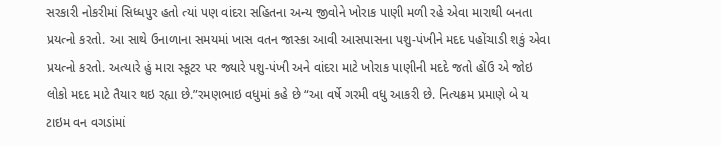સરકારી નોકરીમાં સિધ્ધપુર હતો ત્યાં પણ વાંદરા સહિતના અન્ય જીવોને ખોરાક પાણી મળી રહે એવા મારાથી બનતા પ્રયત્નો કરતો. આ સાથે ઉનાળાના સમયમાં ખાસ વતન જાસ્કા આવી આસપાસના પશુ-પંખીને મદદ પહોંચાડી શકું એવા પ્રયત્નો કરતો. અત્યારે હું મારા સ્કૂટર પર જ્યારે પશુ-પંખી અને વાંદરા માટે ખોરાક પાણીની મદદે જતો હોંઉ એ જોઇ લોકો મદદ માટે તૈયાર થઇ રહ્યા છે.”રમણભાઇ વધુમાં કહે છે “આ વર્ષે ગરમી વધુ આકરી છે. નિત્યક્રમ પ્રમાણે બે ય ટાઇમ વન વગડાંમાં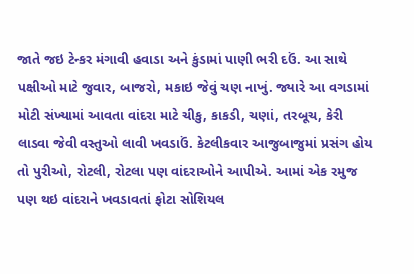જાતે જઇ ટેન્કર મંગાવી હવાડા અને કુંડામાં પાણી ભરી દઉં. આ સાથે પક્ષીઓ માટે જુવાર, બાજરો, મકાઇ જેવું ચણ નાખું. જ્યારે આ વગડામાં મોટી સંખ્યામાં આવતા વાંદરા માટે ચીકુ, કાકડી, ચણાં, તરબૂચ, કેરી લાડવા જેવી વસ્તુઓ લાવી ખવડાઉં. કેટલીકવાર આજુબાજુમાં પ્રસંગ હોય તો પુરીઓ, રોટલી, રોટલા પણ વાંદરાઓને આપીએ. આમાં એક રમુજ પણ થઇ વાંદરાને ખવડાવતાં ફોટા સોશિયલ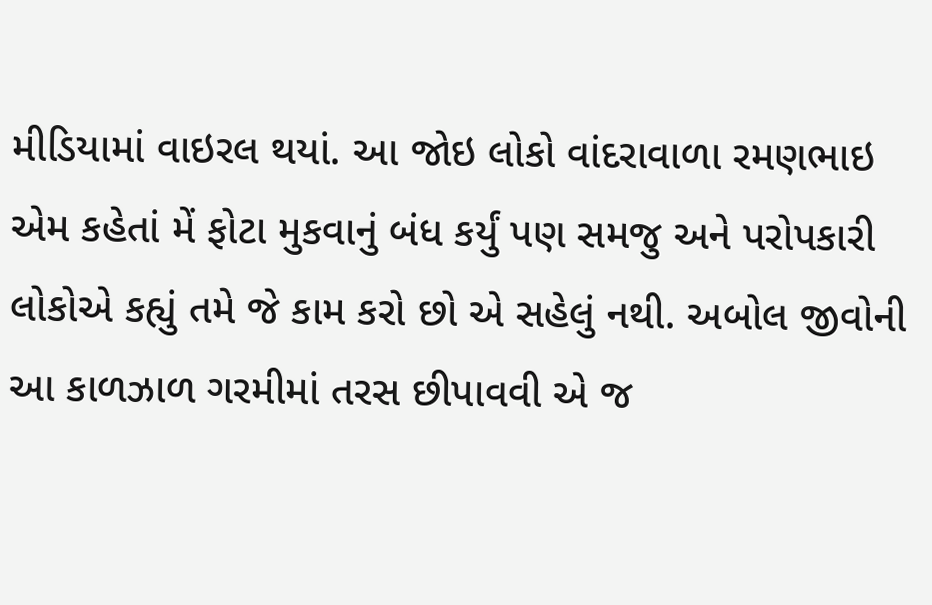મીડિયામાં વાઇરલ થયાં. આ જોઇ લોકો વાંદરાવાળા રમણભાઇ એમ કહેતાં મેં ફોટા મુકવાનું બંધ કર્યું પણ સમજુ અને પરોપકારી લોકોએ કહ્યું તમે જે કામ કરો છો એ સહેલું નથી. અબોલ જીવોની આ કાળઝાળ ગરમીમાં તરસ છીપાવવી એ જ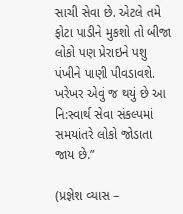સાચી સેવા છે. એટલે તમે ફોટા પાડીને મુકશો તો બીજા લોકો પણ પ્રેરાઇને પશુ પંખીને પાણી પીવડાવશે. ખરેખર એવું જ થયું છે આ નિ:સ્વાર્થ સેવા સંકલ્પમાં સમયાંતરે લોકો જોડાતા જાય છે.”

(પ્રજ્ઞેશ વ્યાસ –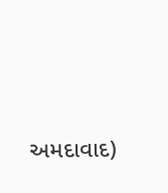અમદાવાદ)